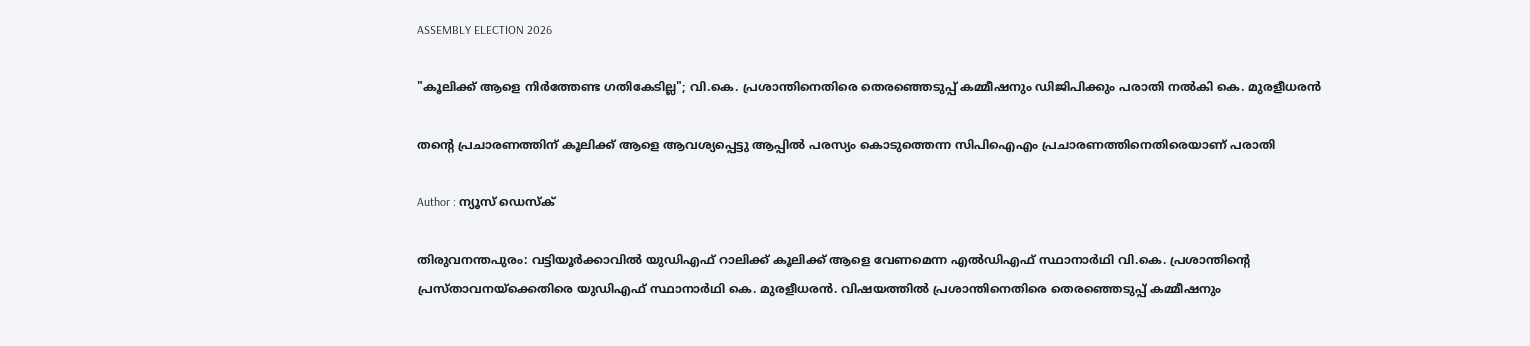ASSEMBLY ELECTION 2026

"കൂലിക്ക് ആളെ നിർത്തേണ്ട ഗതികേടില്ല"; വി.കെ. പ്രശാന്തിനെതിരെ തെരഞ്ഞെടുപ്പ് കമ്മീഷനും ഡിജിപിക്കും പരാതി നല്‍കി കെ. മുരളീധരൻ

തന്റെ പ്രചാരണത്തിന് കൂലിക്ക് ആളെ ആവശ്യപ്പെട്ടു ആപ്പിൽ പരസ്യം കൊടുത്തെന്ന സിപിഐഎം പ്രചാരണത്തിനെതിരെയാണ് പരാതി

Author : ന്യൂസ് ഡെസ്ക്

തിരുവനന്തപുരം: വട്ടിയൂർക്കാവിൽ യുഡിഎഫ് റാലിക്ക് കൂലിക്ക് ആളെ വേണമെന്ന എൽഡിഎഫ് സ്ഥാനാർഥി വി.കെ. പ്രശാന്തിന്റെ പ്രസ്താവനയ്ക്കെതിരെ യുഡിഎഫ് സ്ഥാനാർഥി കെ. മുരളീധരൻ. വിഷയത്തിൽ പ്രശാന്തിനെതിരെ തെരഞ്ഞെടുപ്പ് കമ്മീഷനും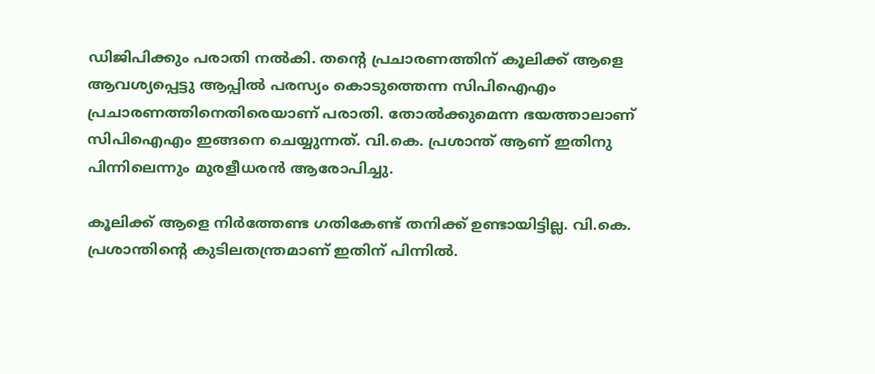ഡിജിപിക്കും പരാതി നല്‍കി. തന്റെ പ്രചാരണത്തിന് കൂലിക്ക് ആളെ ആവശ്യപ്പെട്ടു ആപ്പിൽ പരസ്യം കൊടുത്തെന്ന സിപിഐഎം പ്രചാരണത്തിനെതിരെയാണ് പരാതി. തോൽക്കുമെന്ന ഭയത്താലാണ് സിപിഐഎം ഇങ്ങനെ ചെയ്യുന്നത്. വി.കെ. പ്രശാന്ത് ആണ് ഇതിനു പിന്നിലെന്നും മുരളീധരന്‍ ആരോപിച്ചു.

കൂലിക്ക് ആളെ നിർത്തേണ്ട ഗതികേണ്ട് തനിക്ക് ഉണ്ടായിട്ടില്ല. വി.കെ. പ്രശാന്തിന്റെ കുടിലതന്ത്രമാണ് ഇതിന് പിന്നിൽ.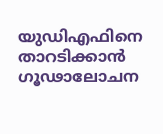യുഡിഎഫിനെ താറടിക്കാൻ ഗൂഢാലോചന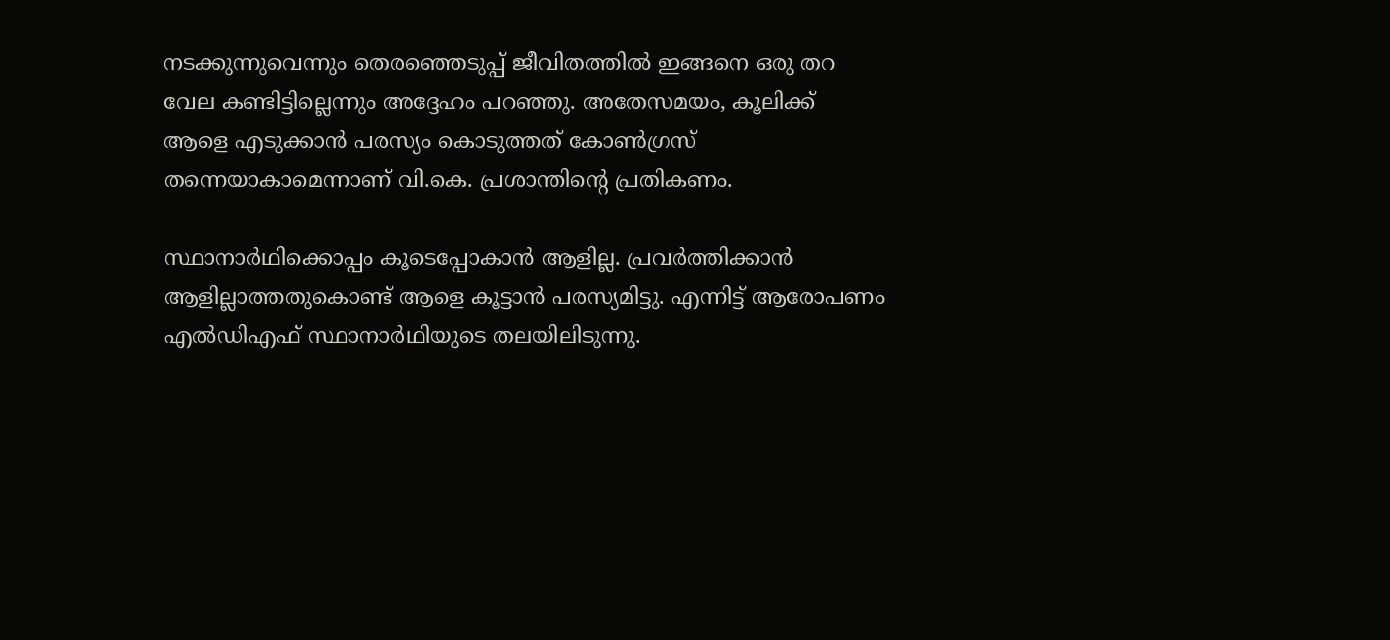നടക്കുന്നുവെന്നും തെരഞ്ഞെടുപ്പ് ജീവിതത്തിൽ ഇങ്ങനെ ഒരു തറ വേല കണ്ടിട്ടില്ലെന്നും അദ്ദേഹം പറഞ്ഞു. അതേസമയം, കൂലിക്ക് ആളെ എടുക്കാൻ പരസ്യം കൊടുത്തത് കോൺഗ്രസ് തന്നെയാകാമെന്നാണ് വി.കെ. പ്രശാന്തിന്റെ പ്രതികണം.

സ്ഥാനാർഥിക്കൊപ്പം കൂടെപ്പോകാൻ ആളില്ല. പ്രവർത്തിക്കാൻ ആളില്ലാത്തതുകൊണ്ട് ആളെ കൂട്ടാൻ പരസ്യമിട്ടു. എന്നിട്ട് ആരോപണം എൽഡിഎഫ് സ്ഥാനാർഥിയുടെ തലയിലിടുന്നു.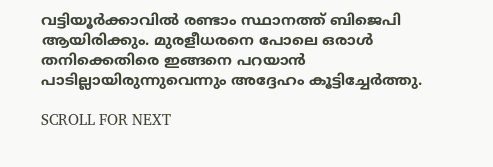വട്ടിയൂർക്കാവിൽ രണ്ടാം സ്ഥാനത്ത് ബിജെപി ആയിരിക്കും. മുരളീധരനെ പോലെ ഒരാൾ തനിക്കെതിരെ ഇങ്ങനെ പറയാൻ പാടില്ലായിരുന്നുവെന്നും അദ്ദേഹം കൂട്ടിച്ചേര്‍ത്തു.

SCROLL FOR NEXT